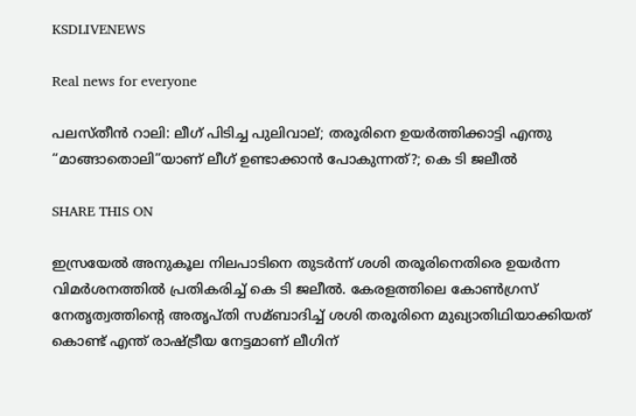KSDLIVENEWS

Real news for everyone

പലസ്തീൻ റാലി: ലീഗ് പിടിച്ച പുലിവാല്; തരൂരിനെ ഉയര്‍ത്തിക്കാട്ടി എന്തു “മാങ്ങാതൊലി”യാണ് ലീഗ് ഉണ്ടാക്കാൻ പോകുന്നത്?; കെ ടി ജലീല്‍

SHARE THIS ON

ഇസ്രയേല്‍ അനുകൂല നിലപാടിനെ തുടര്‍ന്ന് ശശി തരൂരിനെതിരെ ഉയര്‍ന്ന വിമര്‍ശനത്തില്‍ പ്രതികരിച്ച്‌ കെ ടി ജലീല്‍. കേരളത്തിലെ കോണ്‍ഗ്രസ് നേതൃത്വത്തിൻ്റെ അതൃപ്തി സമ്ബാദിച്ച്‌ ശശി തരൂരിനെ മുഖ്യാതിഥിയാക്കിയത് കൊണ്ട് എന്ത് രാഷ്ട്രീയ നേട്ടമാണ് ലീഗിന്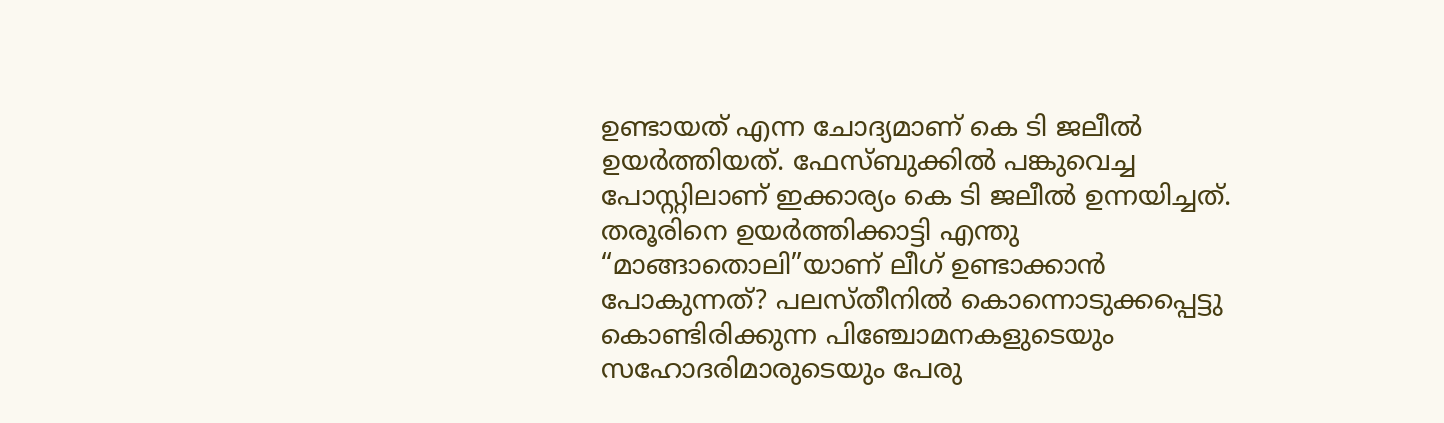ഉണ്ടായത് എന്ന ചോദ്യമാണ് കെ ടി ജലീല്‍ ഉയര്‍ത്തിയത്. ഫേസ്ബുക്കില്‍ പങ്കുവെച്ച പോസ്റ്റിലാണ് ഇക്കാര്യം കെ ടി ജലീല്‍ ഉന്നയിച്ചത്. തരൂരിനെ ഉയര്‍ത്തിക്കാട്ടി എന്തു “മാങ്ങാതൊലി”യാണ് ലീഗ് ഉണ്ടാക്കാൻ പോകുന്നത്? പലസ്തീനില്‍ കൊന്നൊടുക്കപ്പെട്ടു കൊണ്ടിരിക്കുന്ന പിഞ്ചോമനകളുടെയും സഹോദരിമാരുടെയും പേരു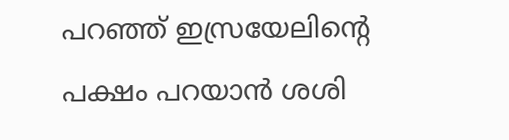പറഞ്ഞ് ഇസ്രയേലിൻ്റെ പക്ഷം പറയാൻ ശശി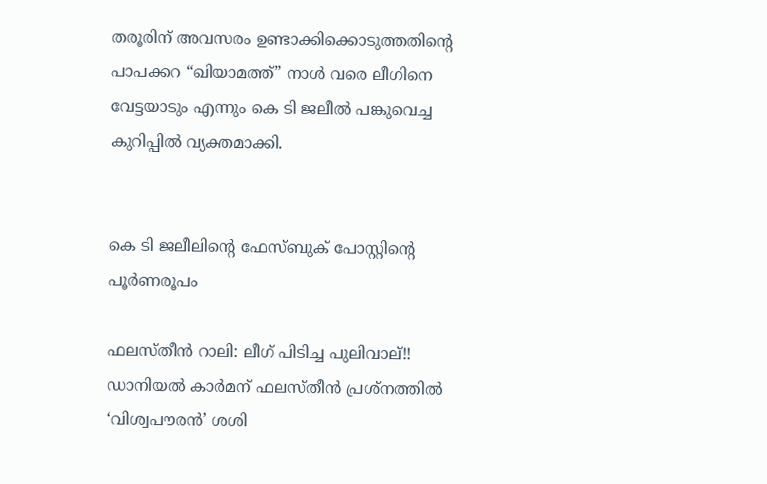തരൂരിന് അവസരം ഉണ്ടാക്കിക്കൊടുത്തതിൻ്റെ പാപക്കറ “ഖിയാമത്ത്” നാള്‍ വരെ ലീഗിനെ വേട്ടയാടും എന്നും കെ ടി ജലീല്‍ പങ്കുവെച്ച കുറിപ്പില്‍ വ്യക്തമാക്കി.


കെ ടി ജലീലിന്റെ ഫേസ്ബുക് പോസ്റ്റിന്റെ പൂര്‍ണരൂപം

ഫലസ്തീൻ റാലി: ലീഗ് പിടിച്ച പുലിവാല്!!
ഡാനിയല്‍ കാര്‍മന് ഫലസ്തീൻ പ്രശ്നത്തില്‍ ‘വിശ്വപൗരൻ’ ശശി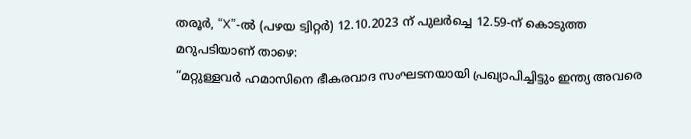തരൂര്‍, “X”-ല്‍ (പഴയ ട്വിറ്റര്‍) 12.10.2023 ന് പുലര്‍ച്ചെ 12.59-ന് കൊടുത്ത മറുപടിയാണ് താഴെ:
“മറ്റുള്ളവര്‍ ഹമാസിനെ ഭീകരവാദ സംഘടനയായി പ്രഖ്യാപിച്ചിട്ടും ഇന്ത്യ അവരെ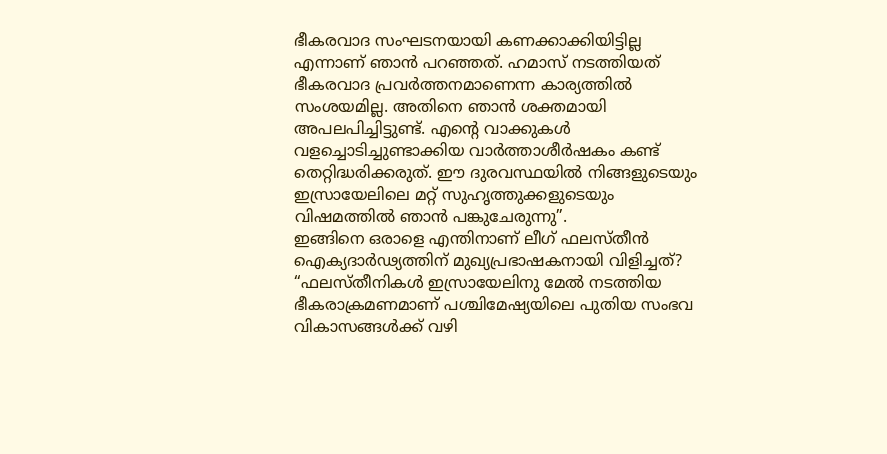ഭീകരവാദ സംഘടനയായി കണക്കാക്കിയിട്ടില്ല എന്നാണ് ഞാൻ പറഞ്ഞത്. ഹമാസ് നടത്തിയത് ഭീകരവാദ പ്രവര്‍ത്തനമാണെന്ന കാര്യത്തില്‍ സംശയമില്ല. അതിനെ ഞാൻ ശക്തമായി അപലപിച്ചിട്ടുണ്ട്. എന്റെ വാക്കുകള്‍ വളച്ചൊടിച്ചുണ്ടാക്കിയ വാര്‍ത്താശീര്‍ഷകം കണ്ട് തെറ്റിദ്ധരിക്കരുത്. ഈ ദുരവസ്ഥയില്‍ നിങ്ങളുടെയും ഇസ്രായേലിലെ മറ്റ് സുഹൃത്തുക്കളുടെയും വിഷമത്തില്‍ ഞാൻ പങ്കുചേരുന്നു”.
ഇങ്ങിനെ ഒരാളെ എന്തിനാണ് ലീഗ് ഫലസ്തീൻ ഐക്യദാര്‍ഢ്യത്തിന് മുഖ്യപ്രഭാഷകനായി വിളിച്ചത്? “ഫലസ്തീനികള്‍ ഇസ്രായേലിനു മേല്‍ നടത്തിയ ഭീകരാക്രമണമാണ് പശ്ചിമേഷ്യയിലെ പുതിയ സംഭവ വികാസങ്ങള്‍ക്ക് വഴി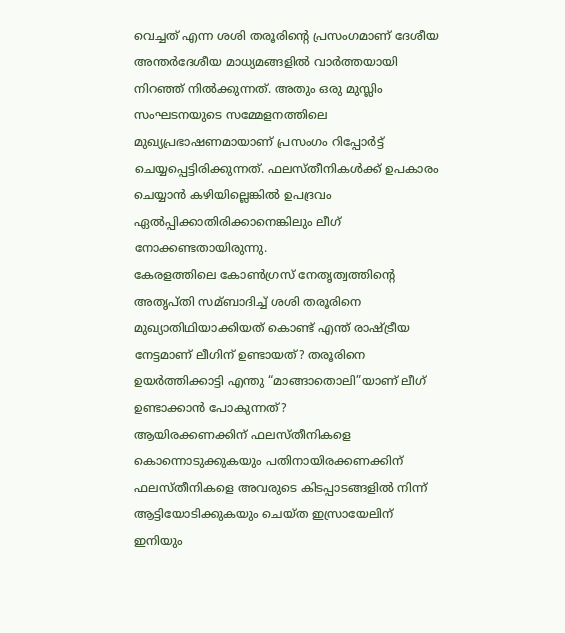വെച്ചത് എന്ന ശശി തരൂരിൻ്റെ പ്രസംഗമാണ് ദേശീയ അന്തര്‍ദേശീയ മാധ്യമങ്ങളില്‍ വാര്‍ത്തയായി നിറഞ്ഞ് നില്‍ക്കുന്നത്. അതും ഒരു മുസ്ലിം സംഘടനയുടെ സമ്മേളനത്തിലെ മുഖ്യപ്രഭാഷണമായാണ് പ്രസംഗം റിപ്പോര്‍ട്ട് ചെയ്യപ്പെട്ടിരിക്കുന്നത്. ഫലസ്തീനികള്‍ക്ക് ഉപകാരം ചെയ്യാൻ കഴിയില്ലെങ്കില്‍ ഉപദ്രവം ഏല്‍പ്പിക്കാതിരിക്കാനെങ്കിലും ലീഗ് നോക്കണ്ടതായിരുന്നു.
കേരളത്തിലെ കോണ്‍ഗ്രസ് നേതൃത്വത്തിൻ്റെ അതൃപ്തി സമ്ബാദിച്ച്‌ ശശി തരൂരിനെ മുഖ്യാതിഥിയാക്കിയത് കൊണ്ട് എന്ത് രാഷ്ട്രീയ നേട്ടമാണ് ലീഗിന് ഉണ്ടായത്? തരൂരിനെ ഉയര്‍ത്തിക്കാട്ടി എന്തു “മാങ്ങാതൊലി”യാണ് ലീഗ് ഉണ്ടാക്കാൻ പോകുന്നത്?
ആയിരക്കണക്കിന് ഫലസ്തീനികളെ കൊന്നൊടുക്കുകയും പതിനായിരക്കണക്കിന് ഫലസ്തീനികളെ അവരുടെ കിടപ്പാടങ്ങളില്‍ നിന്ന് ആട്ടിയോടിക്കുകയും ചെയ്ത ഇസ്രായേലിന് ഇനിയും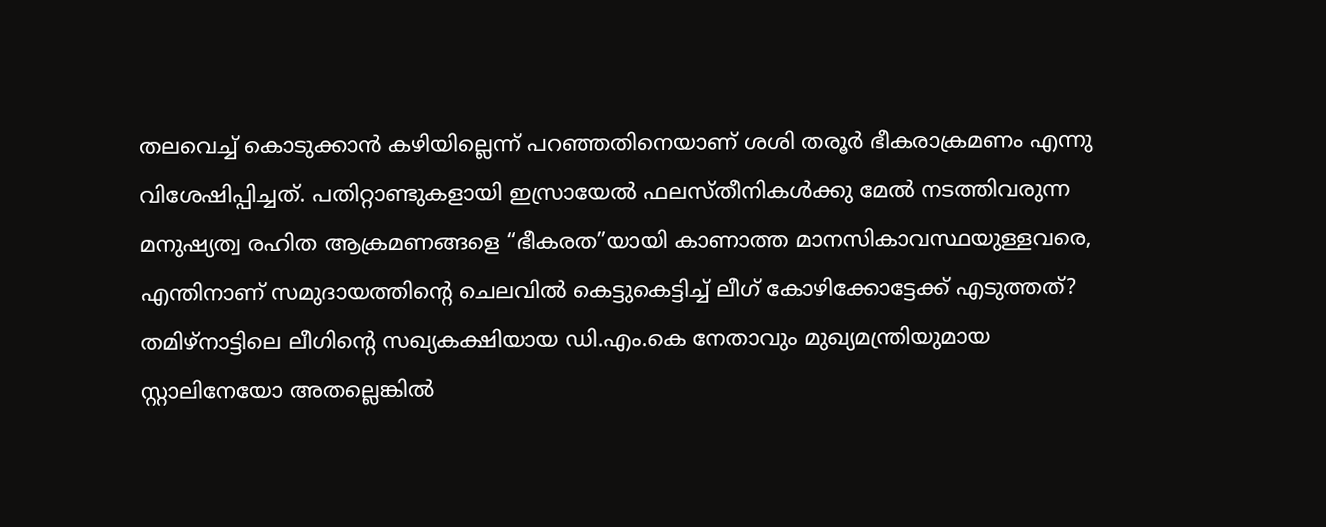തലവെച്ച്‌ കൊടുക്കാൻ കഴിയില്ലെന്ന് പറഞ്ഞതിനെയാണ് ശശി തരൂര്‍ ഭീകരാക്രമണം എന്നു വിശേഷിപ്പിച്ചത്. പതിറ്റാണ്ടുകളായി ഇസ്രായേല്‍ ഫലസ്തീനികള്‍ക്കു മേല്‍ നടത്തിവരുന്ന മനുഷ്യത്വ രഹിത ആക്രമണങ്ങളെ “ഭീകരത”യായി കാണാത്ത മാനസികാവസ്ഥയുള്ളവരെ, എന്തിനാണ് സമുദായത്തിൻ്റെ ചെലവില്‍ കെട്ടുകെട്ടിച്ച്‌ ലീഗ് കോഴിക്കോട്ടേക്ക് എടുത്തത്?
തമിഴ്നാട്ടിലെ ലീഗിൻ്റെ സഖ്യകക്ഷിയായ ഡി.എം.കെ നേതാവും മുഖ്യമന്ത്രിയുമായ സ്റ്റാലിനേയോ അതല്ലെങ്കില്‍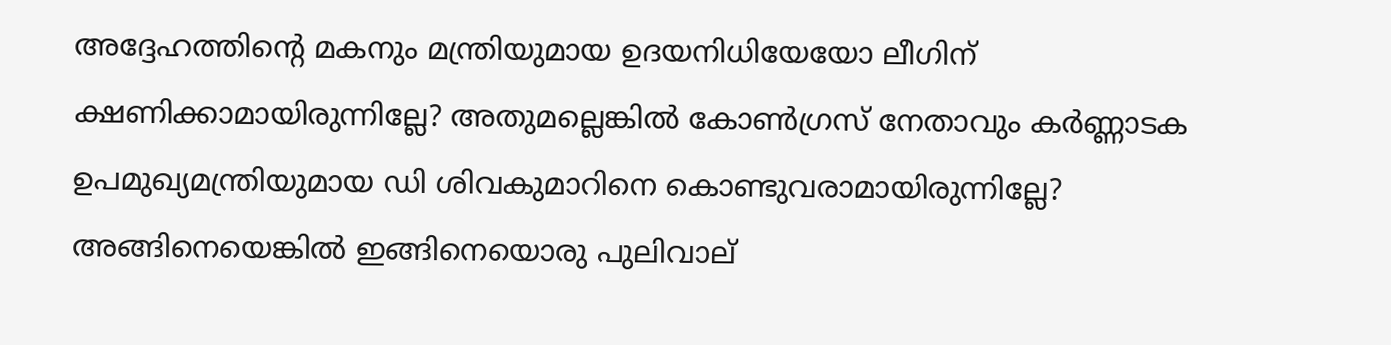അദ്ദേഹത്തിൻ്റെ മകനും മന്ത്രിയുമായ ഉദയനിധിയേയോ ലീഗിന് ക്ഷണിക്കാമായിരുന്നില്ലേ? അതുമല്ലെങ്കില്‍ കോണ്‍ഗ്രസ് നേതാവും കര്‍ണ്ണാടക ഉപമുഖ്യമന്ത്രിയുമായ ഡി ശിവകുമാറിനെ കൊണ്ടുവരാമായിരുന്നില്ലേ? അങ്ങിനെയെങ്കില്‍ ഇങ്ങിനെയൊരു പുലിവാല്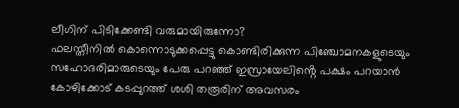ലീഗിന് പിടിക്കേണ്ടി വരുമായിരുന്നോ?
ഫലസ്തീനില്‍ കൊന്നൊടുക്കപ്പെട്ടു കൊണ്ടിരിക്കുന്ന പിഞ്ചോമനകളുടെയും സഹോദരിമാരുടെയും പേരു പറഞ്ഞ് ഇസ്രായേലിൻ്റെ പക്ഷം പറയാൻ കോഴിക്കോട് കടപ്പുറത്ത് ശശി തരൂരിന് അവസരം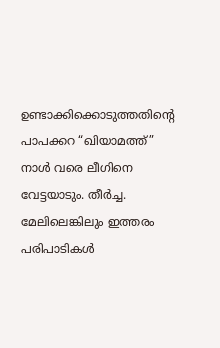ഉണ്ടാക്കിക്കൊടുത്തതിൻ്റെ പാപക്കറ “ഖിയാമത്ത്” നാള്‍ വരെ ലീഗിനെ വേട്ടയാടും. തീര്‍ച്ച. മേലിലെങ്കിലും ഇത്തരം പരിപാടികള്‍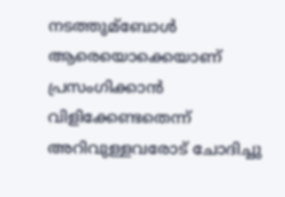നടത്തുമ്ബോള്‍ ആരെയൊക്കെയാണ് പ്രസംഗിക്കാൻ വിളിക്കേണ്ടതെന്ന് അറിവുള്ളവരോട് ചോദിച്ചു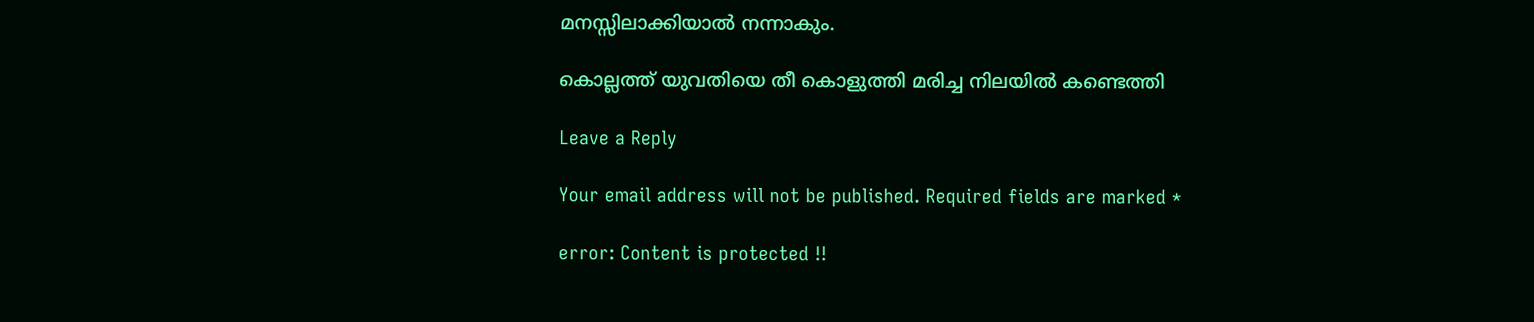മനസ്സിലാക്കിയാല്‍ നന്നാകും.

കൊല്ലത്ത് യുവതിയെ തീ കൊളുത്തി മരിച്ച നിലയില്‍ കണ്ടെത്തി

Leave a Reply

Your email address will not be published. Required fields are marked *

error: Content is protected !!